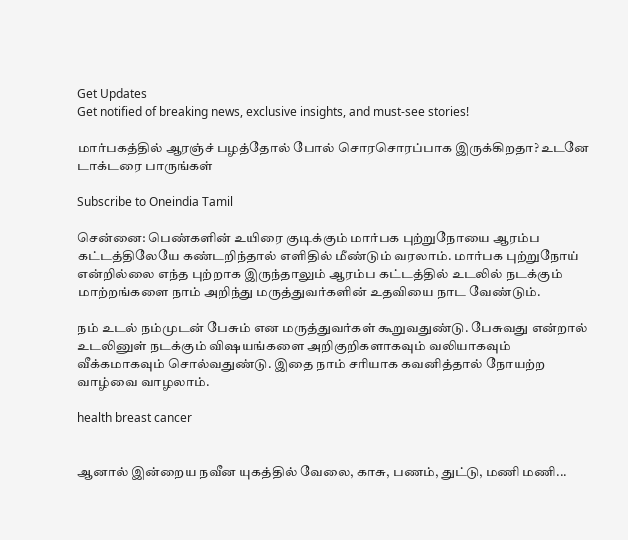Get Updates
Get notified of breaking news, exclusive insights, and must-see stories!

மார்பகத்தில் ஆரஞ்ச் பழத்தோல் போல் சொரசொரப்பாக இருக்கிறதா? உடனே டாக்டரை பாருங்கள்

Subscribe to Oneindia Tamil

சென்னை: பெண்களின் உயிரை குடிக்கும் மார்பக புற்றுநோயை ஆரம்ப கட்டத்திலேயே கண்டறிந்தால் எளிதில் மீண்டும் வரலாம். மார்பக புற்றுநோய் என்றில்லை எந்த புற்றாக இருந்தாலும் ஆரம்ப கட்டத்தில் உடலில் நடக்கும் மாற்றங்களை நாம் அறிந்து மருத்துவர்களின் உதவியை நாட வேண்டும்.

நம் உடல் நம்முடன் பேசும் என மருத்துவர்கள் கூறுவதுண்டு. பேசுவது என்றால் உடலினுள் நடக்கும் விஷயங்களை அறிகுறிகளாகவும் வலியாகவும் வீக்கமாகவும் சொல்வதுண்டு. இதை நாம் சரியாக கவனித்தால் நோயற்ற வாழ்வை வாழலாம்.

health breast cancer


ஆனால் இன்றைய நவீன யுகத்தில் வேலை, காசு, பணம், துட்டு, மணி மணி...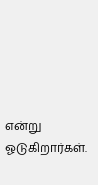என்று ஓடுகிறார்கள்.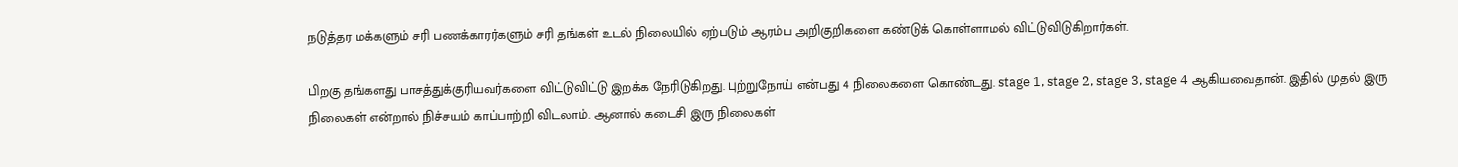நடுத்தர மக்களும் சரி பணக்காரர்களும் சரி தங்கள் உடல் நிலையில் ஏற்படும் ஆரம்ப அறிகுறிகளை கண்டுக் கொள்ளாமல் விட்டுவிடுகிறார்கள்.

பிறகு தங்களது பாசத்துக்குரியவர்களை விட்டுவிட்டு இறக்க நேரிடுகிறது. புற்றுநோய் என்பது 4 நிலைகளை கொண்டது. stage 1, stage 2, stage 3, stage 4 ஆகியவைதான். இதில் முதல் இரு நிலைகள் என்றால் நிச்சயம் காப்பாற்றி விடலாம். ஆனால் கடைசி இரு நிலைகள்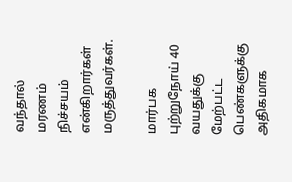வந்தால் மரணம் நிச்சயம் என்கிறார்கள் மருத்துவர்கள்.

மார்பக புற்றுநோய் 40 வயதுக்கு மேற்பட்ட பெண்களுக்கு அதிகமாக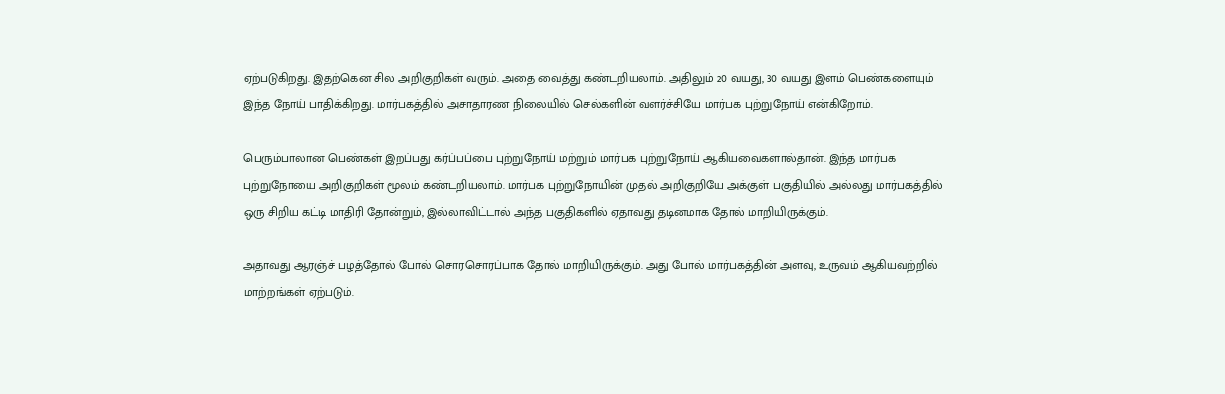ஏற்படுகிறது. இதற்கென சில அறிகுறிகள் வரும். அதை வைத்து கண்டறியலாம். அதிலும் 20 வயது, 30 வயது இளம் பெண்களையும் இந்த நோய் பாதிக்கிறது. மார்பகத்தில் அசாதாரண நிலையில் செல்களின் வளர்ச்சியே மார்பக புற்றுநோய் என்கிறோம்.

பெரும்பாலான பெண்கள் இறப்பது கர்ப்பப்பை புற்றுநோய் மற்றும் மார்பக புற்றுநோய் ஆகியவைகளால்தான். இந்த மார்பக புற்றுநோயை அறிகுறிகள் மூலம் கண்டறியலாம். மார்பக புற்றுநோயின் முதல் அறிகுறியே அக்குள் பகுதியில் அல்லது மார்பகத்தில் ஒரு சிறிய கட்டி மாதிரி தோன்றும், இல்லாவிட்டால் அந்த பகுதிகளில் ஏதாவது தடினமாக தோல் மாறியிருக்கும்.

அதாவது ஆரஞ்ச் பழத்தோல் போல் சொரசொரப்பாக தோல் மாறியிருக்கும். அது போல் மார்பகத்தின் அளவு, உருவம் ஆகியவற்றில் மாற்றங்கள் ஏற்படும்.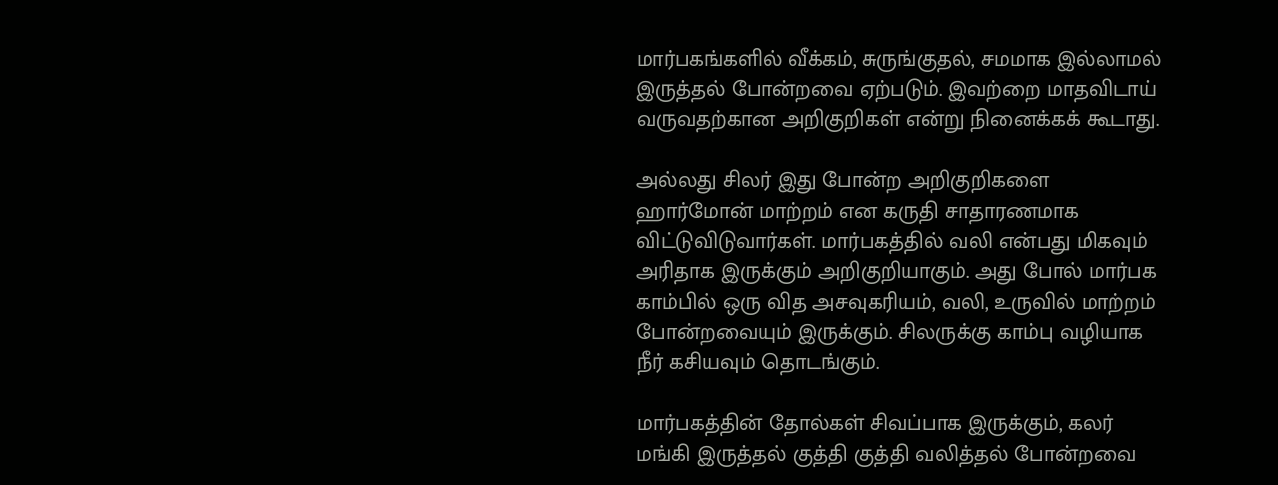மார்பகங்களில் வீக்கம், சுருங்குதல், சமமாக இல்லாமல் இருத்தல் போன்றவை ஏற்படும். இவற்றை மாதவிடாய் வருவதற்கான அறிகுறிகள் என்று நினைக்கக் கூடாது.

அல்லது சிலர் இது போன்ற அறிகுறிகளை ஹார்மோன் மாற்றம் என கருதி சாதாரணமாக விட்டுவிடுவார்கள். மார்பகத்தில் வலி என்பது மிகவும் அரிதாக இருக்கும் அறிகுறியாகும். அது போல் மார்பக காம்பில் ஒரு வித அசவுகரியம், வலி, உருவில் மாற்றம் போன்றவையும் இருக்கும். சிலருக்கு காம்பு வழியாக நீர் கசியவும் தொடங்கும்.

மார்பகத்தின் தோல்கள் சிவப்பாக இருக்கும், கலர் மங்கி இருத்தல் குத்தி குத்தி வலித்தல் போன்றவை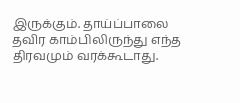இருக்கும். தாய்ப்பாலை தவிர காம்பிலிருந்து எந்த திரவமும் வரக்கூடாது.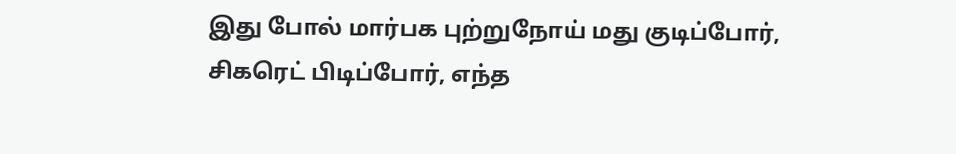இது போல் மார்பக புற்றுநோய் மது குடிப்போர், சிகரெட் பிடிப்போர், எந்த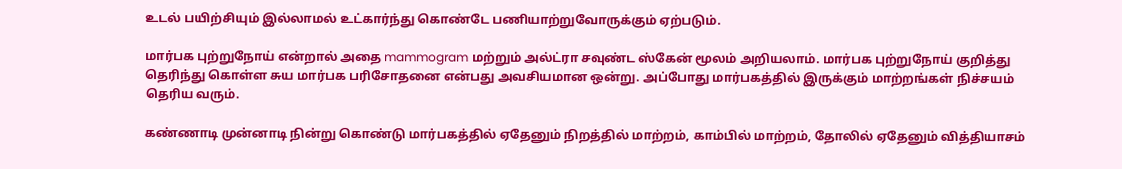உடல் பயிற்சியும் இல்லாமல் உட்கார்ந்து கொண்டே பணியாற்றுவோருக்கும் ஏற்படும்.

மார்பக புற்றுநோய் என்றால் அதை mammogram மற்றும் அல்ட்ரா சவுண்ட ஸ்கேன் மூலம் அறியலாம். மார்பக புற்றுநோய் குறித்து தெரிந்து கொள்ள சுய மார்பக பரிசோதனை என்பது அவசியமான ஒன்று. அப்போது மார்பகத்தில் இருக்கும் மாற்றங்கள் நிச்சயம் தெரிய வரும்.

கண்ணாடி முன்னாடி நின்று கொண்டு மார்பகத்தில் ஏதேனும் நிறத்தில் மாற்றம், காம்பில் மாற்றம், தோலில் ஏதேனும் வித்தியாசம்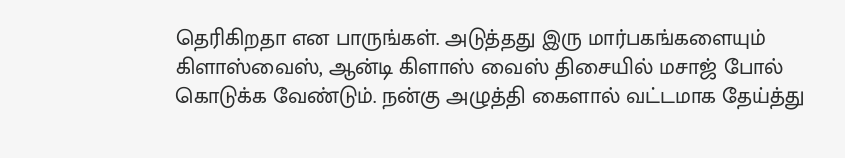தெரிகிறதா என பாருங்கள். அடுத்தது இரு மார்பகங்களையும் கிளாஸ்வைஸ், ஆன்டி கிளாஸ் வைஸ் திசையில் மசாஜ் போல் கொடுக்க வேண்டும். நன்கு அழுத்தி கைளால் வட்டமாக தேய்த்து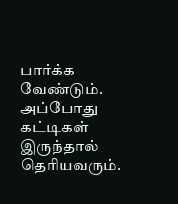பார்க்க வேண்டும். அப்போது கட்டிகள் இருந்தால் தெரியவரும்.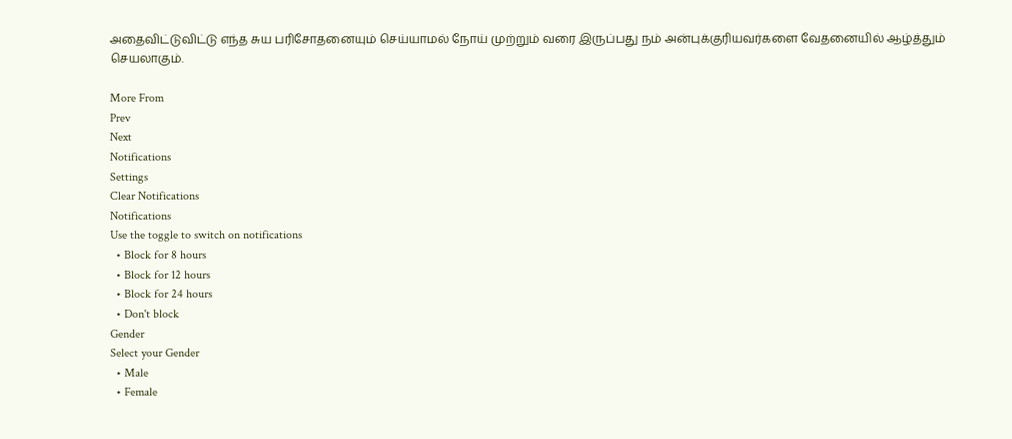அதைவிட்டுவிட்டு எந்த சுய பரிசோதனையும் செய்யாமல் நோய் முற்றும் வரை இருப்பது நம் அன்புக்குரியவர்களை வேதனையில் ஆழ்த்தும் செயலாகும்.

More From
Prev
Next
Notifications
Settings
Clear Notifications
Notifications
Use the toggle to switch on notifications
  • Block for 8 hours
  • Block for 12 hours
  • Block for 24 hours
  • Don't block
Gender
Select your Gender
  • Male
  • Female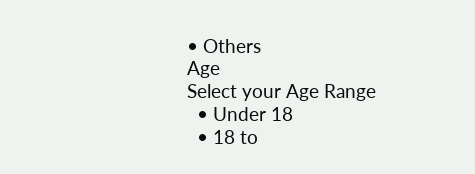• Others
Age
Select your Age Range
  • Under 18
  • 18 to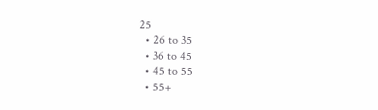25
  • 26 to 35
  • 36 to 45
  • 45 to 55
  • 55+